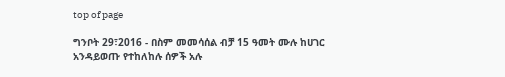top of page

ግንቦት 29፣2016 - በስም መመሳሰል ብቻ 15 ዓመት ሙሉ ከሀገር አንዳይወጡ የተከለከሉ ሰዎች አሉ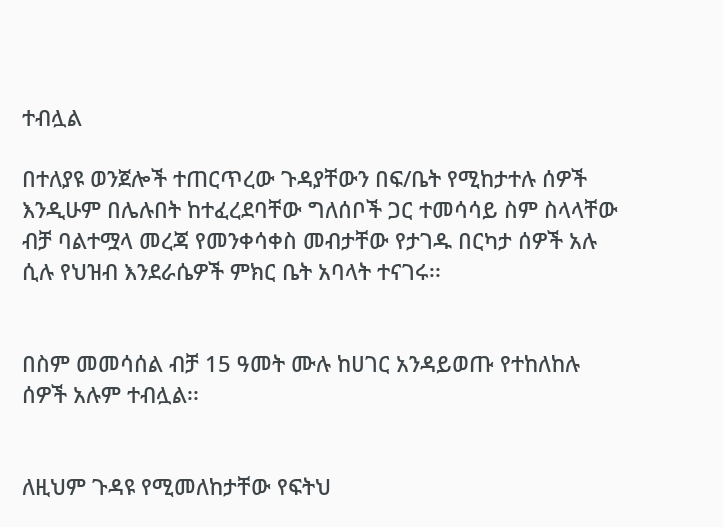ተብሏል

በተለያዩ ወንጀሎች ተጠርጥረው ጉዳያቸውን በፍ/ቤት የሚከታተሉ ሰዎች እንዲሁም በሌሉበት ከተፈረደባቸው ግለሰቦች ጋር ተመሳሳይ ስም ስላላቸው ብቻ ባልተሟላ መረጃ የመንቀሳቀስ መብታቸው የታገዱ በርካታ ሰዎች አሉ ሲሉ የህዝብ እንደራሴዎች ምክር ቤት አባላት ተናገሩ፡፡


በስም መመሳሰል ብቻ 15 ዓመት ሙሉ ከሀገር አንዳይወጡ የተከለከሉ ሰዎች አሉም ተብሏል፡፡


ለዚህም ጉዳዩ የሚመለከታቸው የፍትህ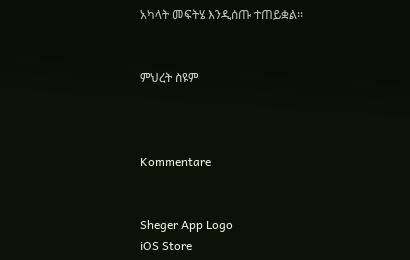አካላት መፍትሄ እንዲሰጡ ተጠይቋል፡፡


ምህረት ስዩም



Kommentare


Sheger App Logo
iOS Store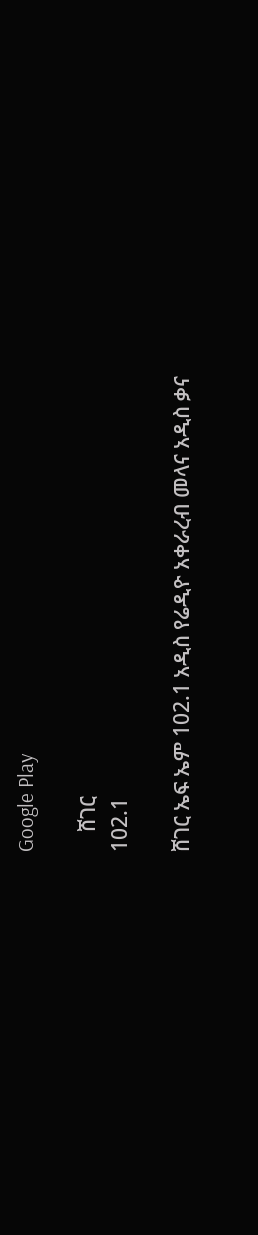Google Play

    ሸገር
102.1

ሸገር ኤፍ ኤም 102.1 አዲስ የሬዲዮ አቀራረብ መላና አዲስ ቃና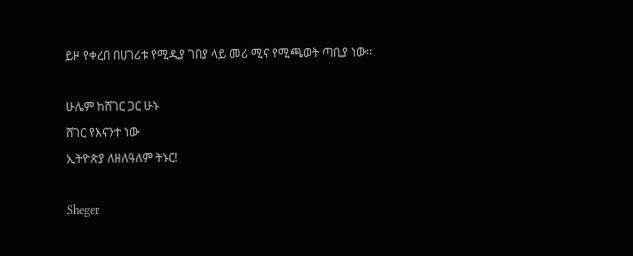ይዞ የቀረበ በሀገሪቱ የሚዲያ ገበያ ላይ መሪ ሚና የሚጫወት ጣቢያ ነው፡፡

ሁሌም ከሸገር ጋር ሁኑ
ሸገር የእናንተ ነው
ኢትዮጵያ ለዘለዓለም ትኑር!

Sheger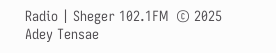Radio | Sheger 102.1FM  © 2025 Adey Tensae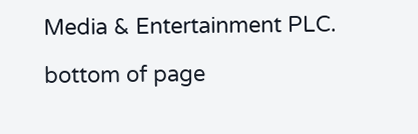Media & Entertainment PLC.

bottom of page